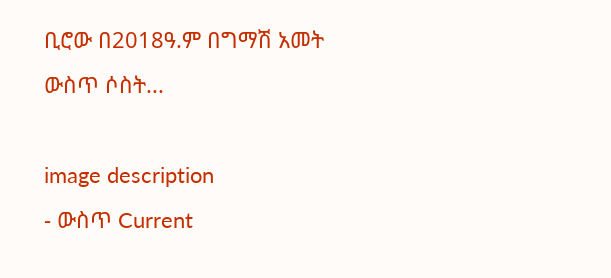ቢሮው በ2018ዓ.ም በግማሽ አመት ውስጥ ሶስት...

image description
- ውስጥ Current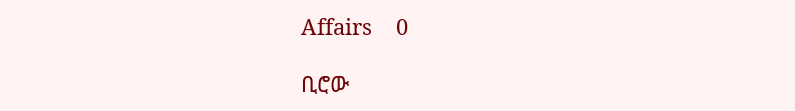Affairs    0

ቢሮው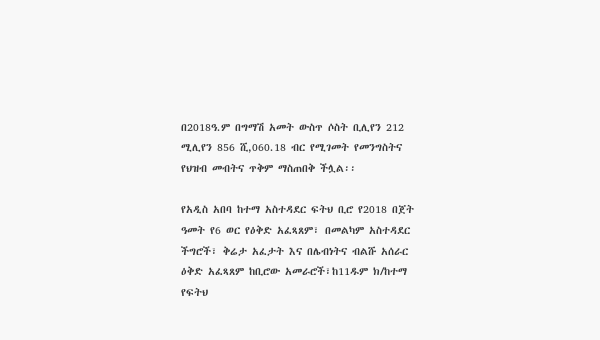በ2018ዓ.ም በግማሽ አመት ውስጥ ሶስት ቢሊየን 212 ሚሊየን 856 ሺ,060.18 ብር የሚገመት የመንግስትና የህዝብ መብትና ጥቅም ማስጠበቅ ችሏል፡፡

የአዲስ አበባ ከተማ አስተዳደር ፍትህ ቢሮ የ2018 በጀት ዓመት የ6 ወር የዕቅድ አፈጻጸም፣ በመልካም አስተዳደር ችግሮች፣ ቅሬታ አፈታት እና በሌብነትና ብልሹ አሰራር ዕቅድ አፈጻጸም ከቢሮው አመራሮች፣ከ11ዱም ክ/ከተማ የፍትህ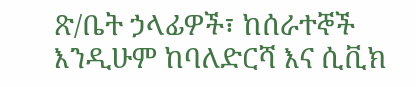ጽ/ቤት ኃላፊዎች፣ ከሰራተኞች እንዲሁም ከባለድርሻ እና ሲቪክ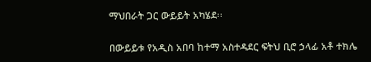ማህበራት ጋር ውይይት አካሄደ፡፡

በውይይቱ የአዲስ አበባ ከተማ አስተዳደር ፍትህ ቢሮ ኃላፊ አቶ ተክሌ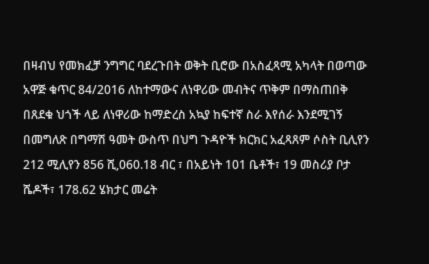በዛብህ የመክፈቻ ንግግር ባደረጉበት ወቅት ቢሮው በአስፈጻሚ አካላት በወጣው አዋጅ ቁጥር 84/2016 ለከተማውና ለነዋሪው መብትና ጥቅም በማስጠበቅ በጸደቁ ህጎች ላይ ለነዋሪው ከማድረስ አኳያ ከፍተኛ ስራ እየሰራ እንደሚገኝ በመግለጽ በግማሽ ዓመት ውስጥ በህግ ጉዳዮች ክርክር አፈጻጸም ሶስት ቢሊየን 212 ሚሊየን 856 ሺ,060.18 ብር ፣ በአይነት 101 ቤቶች፣ 19 መስሪያ ቦታ ሼዶች፣ 178.62 ሄክታር መሬት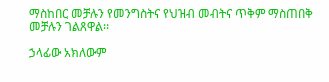ማስከበር መቻሉን የመንግስትና የህዝብ መብትና ጥቅም ማስጠበቅ መቻሉን ገልጸዋል፡፡

ኃላፊው አክለውም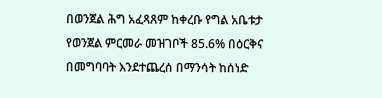በወንጀል ሕግ አፈጻጸም ከቀረቡ የግል አቤቱታ የወንጀል ምርመራ መዝገቦች 85.6% በዕርቅና በመግባባት እንደተጨረሰ በማንሳት ከሰነድ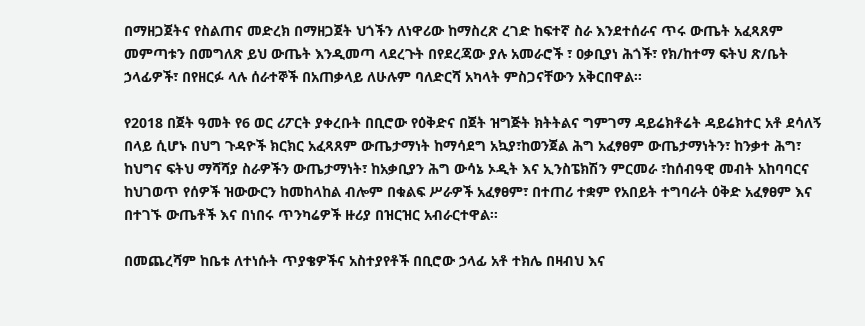በማዘጋጀትና የስልጠና መድረክ በማዘጋጀት ህጎችን ለነዋሪው ከማስረጽ ረገድ ከፍተኛ ስራ እንደተሰራና ጥሩ ውጤት አፈጻጸም መምጣቱን በመግለጽ ይህ ውጤት እንዲመጣ ላደረጉት በየደረጃው ያሉ አመራሮች ፣ ዐቃቢያነ ሕጎች፣ የክ/ከተማ ፍትህ ጽ/ቤት ኃላፊዎች፣ በየዘርፉ ላሉ ሰራተኞች በአጠቃላይ ለሁሉም ባለድርሻ አካላት ምስጋናቸውን አቅርበዋል፡፡

የ2018 በጀት ዓመት የ6 ወር ሪፖርት ያቀረቡት በቢሮው የዕቅድና በጀት ዝግጅት ክትትልና ግምገማ ዳይሬክቶሬት ዳይሬክተር አቶ ደሳለኝ በላይ ሲሆኑ በህግ ጉዳዮች ክርክር አፈጻጸም ውጤታማነት ከማሳደግ አኳያ፣ከወንጀል ሕግ አፈፃፀም ውጤታማነትን፣ ከንቃተ ሕግ፣ ከህግና ፍትህ ማሻሻያ ስራዎችን ውጤታማነት፣ ከአቃቢያን ሕግ ውሳኔ ኦዲት እና ኢንስፔክሽን ምርመራ ፣ከሰብዓዊ መብት አከባባርና ከህገወጥ የሰዎች ዝውውርን ከመከላከል ብሎም በቁልፍ ሥራዎች አፈፃፀም፣ በተጠሪ ተቋም የአበይት ተግባራት ዕቅድ አፈፃፀም እና በተገኙ ውጤቶች እና በነበሩ ጥንካሬዎች ዙሪያ በዝርዝር አብራርተዋል፡፡

በመጨረሻም ከቤቱ ለተነሱት ጥያቄዎችና አስተያየቶች በቢሮው ኃላፊ አቶ ተክሌ በዛብህ እና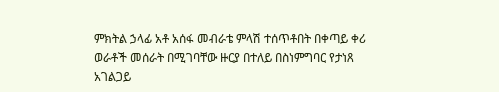ምክትል ኃላፊ አቶ አሰፋ መብራቴ ምላሽ ተሰጥቶበት በቀጣይ ቀሪ ወራቶች መሰራት በሚገባቸው ዙርያ በተለይ በስነምግባር የታነጸ አገልጋይ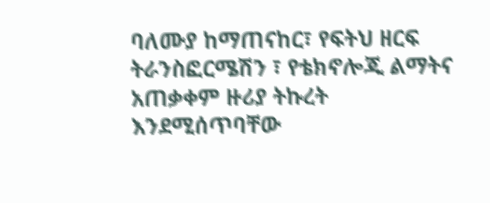ባለሙያ ከማጠናከር፣ የፍትህ ዘርፍ ትራንስፎርሜሽን ፣ የቴክኖሎጂ ልማትና አጠቃቀም ዙሪያ ትኩረት እንደሚሰጥባቸው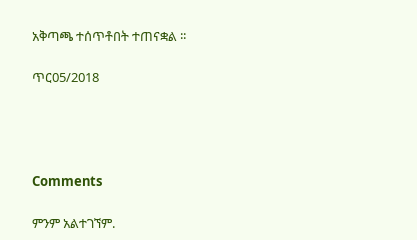አቅጣጫ ተሰጥቶበት ተጠናቋል ፡፡

ጥር05/2018




Comments

ምንም አልተገኘም.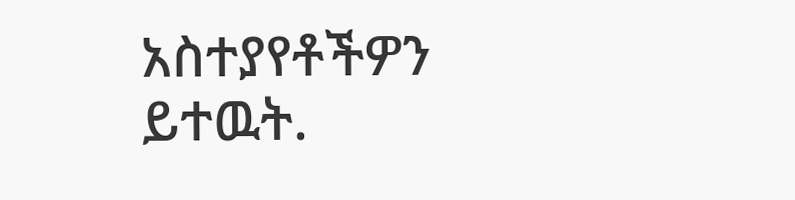አስተያየቶችዎን ይተዉት.